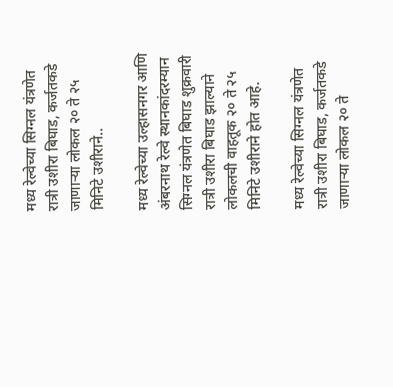मध्य रेल्वेच्या सिग्नल यंत्रणेत रात्री उशीरा बिघाड, कर्जतकडे जाणाऱ्या लोकल २० ते २५ मिनिटे उशीराने..

मध्य रेल्वेच्या उल्हासनगर आणि अंबरनाथ रेल्वे स्थानकांदरम्यान सिग्नल यंत्रणेत बिघाड शुक्रवारी रात्री उशीरा बिघाड झाल्याने लोकलची वाहतूक २० ते २५ मिनिटे उशीराने होत आहे.

मध्य रेल्वेच्या सिग्नल यंत्रणेत रात्री उशीरा बिघाड, कर्जतकडे जाणाऱ्या लोकल २० ते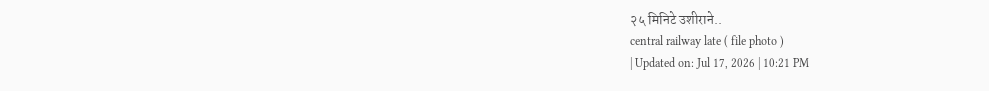२५ मिनिटे उशीराने..
central railway late ( file photo )
| Updated on: Jul 17, 2026 | 10:21 PM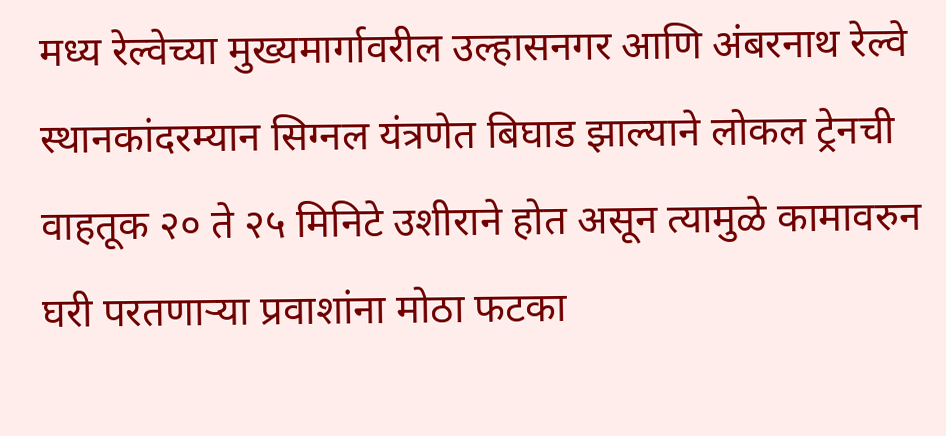मध्य रेल्वेच्या मुख्यमार्गावरील उल्हासनगर आणि अंबरनाथ रेल्वे स्थानकांदरम्यान सिग्नल यंत्रणेत बिघाड झाल्याने लोकल ट्रेनची वाहतूक २० ते २५ मिनिटे उशीराने होत असून त्यामुळे कामावरुन घरी परतणाऱ्या प्रवाशांना मोठा फटका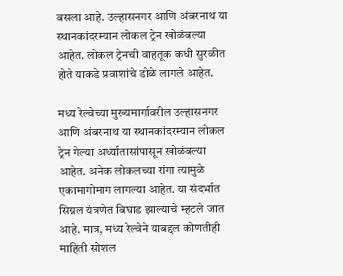बसला आहे. उल्हासनगर आणि अंबरनाथ या स्थानकांदरम्यान लोकल ट्रेन खोळंबल्या आहेत. लोकल ट्रेनची वाहतूक कधी सुरळीत होते याकडे प्रवाशांचे डोळे लागले आहेत.

मध्य रेल्वेच्या मुख्यमार्गावरील उल्हासनगर आणि अंबरनाथ या स्थानकांदरम्यान लोकल ट्रेन गेल्या अर्ध्यातासांपासून खोळंबल्या आहेत. अनेक लोकलच्या रांगा त्यामुळे एकामागोमाग लागल्या आहेत. या संदर्भात सिग्नल यंत्रणेत बिघाड झाल्याचे म्हटले जात आहे. मात्र, मध्य रेल्वेने याबद्दल कोणतीही माहिती सोशल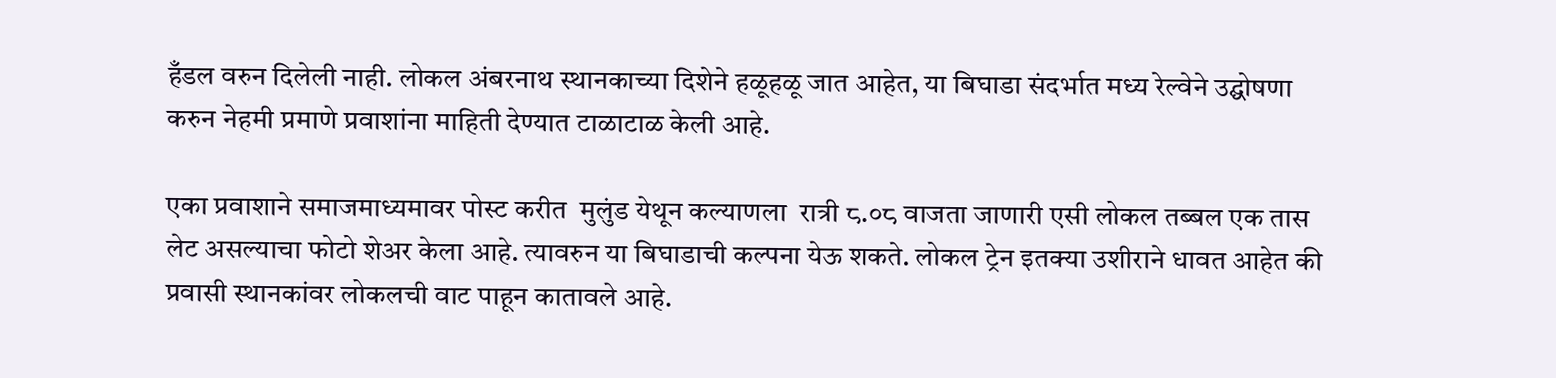हँडल वरुन दिलेली नाही. लोकल अंबरनाथ स्थानकाच्या दिशेने हळूहळू जात आहेत, या बिघाडा संदर्भात मध्य रेल्वेने उद्घोषणा करुन नेहमी प्रमाणे प्रवाशांना माहिती देण्यात टाळाटाळ केली आहे.

एका प्रवाशाने समाजमाध्यमावर पोस्ट करीत  मुलुंड येथून कल्याणला  रात्री ८.०८ वाजता जाणारी एसी लोकल तब्बल एक तास लेट असल्याचा फोटो शेअर केला आहे. त्यावरुन या बिघाडाची कल्पना येऊ शकते. लोकल ट्रेन इतक्या उशीराने धावत आहेत की प्रवासी स्थानकांवर लोकलची वाट पाहून कातावले आहे.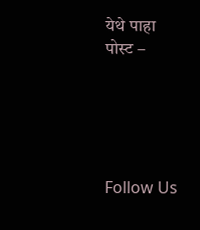येथे पाहा पोस्ट –





Follow Us